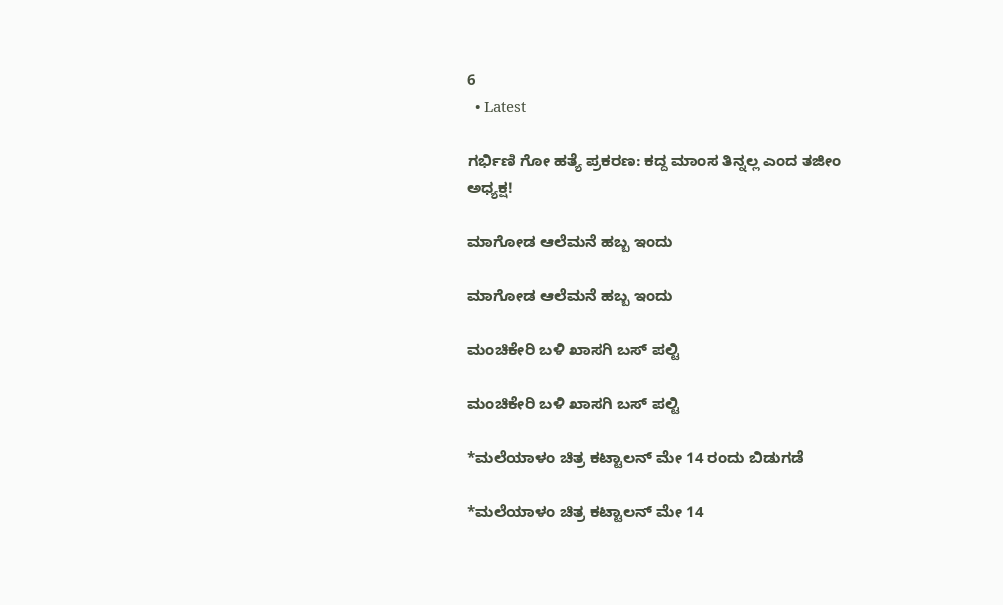6
  • Latest

ಗರ್ಭಿಣಿ ಗೋ ಹತ್ಯೆ ಪ್ರಕರಣ: ಕದ್ದ ಮಾಂಸ ತಿನ್ನಲ್ಲ ಎಂದ ತಜೀಂ ಅಧ್ಯಕ್ಷ!

ಮಾಗೋಡ ಆಲೆಮನೆ ಹಬ್ಬ ಇಂದು

ಮಾಗೋಡ ಆಲೆಮನೆ ಹಬ್ಬ ಇಂದು

ಮಂಚಿಕೇರಿ‌ ಬಳಿ ಖಾಸಗಿ ಬಸ್ ಪಲ್ಟಿ

ಮಂಚಿಕೇರಿ‌ ಬಳಿ ಖಾಸಗಿ ಬಸ್ ಪಲ್ಟಿ

*ಮಲೆಯಾಳಂ ಚಿತ್ರ ಕಟ್ಟಾಲನ್ ಮೇ 14 ರಂದು ಬಿಡುಗಡೆ

*ಮಲೆಯಾಳಂ ಚಿತ್ರ ಕಟ್ಟಾಲನ್ ಮೇ 14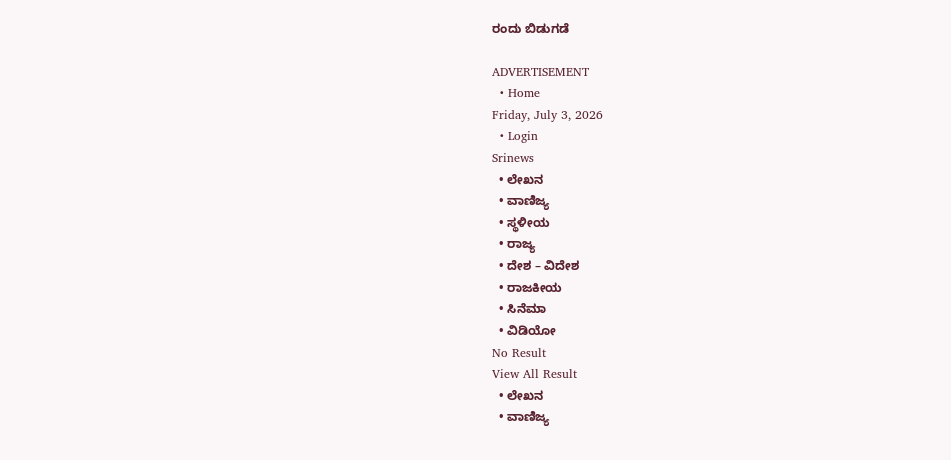ರಂದು ಬಿಡುಗಡೆ

ADVERTISEMENT
  • Home
Friday, July 3, 2026
  • Login
Srinews
  • ಲೇಖನ
  • ವಾಣಿಜ್ಯ
  • ಸ್ಥಳೀಯ
  • ರಾಜ್ಯ
  • ದೇಶ – ವಿದೇಶ
  • ರಾಜಕೀಯ
  • ಸಿನೆಮಾ
  • ವಿಡಿಯೋ
No Result
View All Result
  • ಲೇಖನ
  • ವಾಣಿಜ್ಯ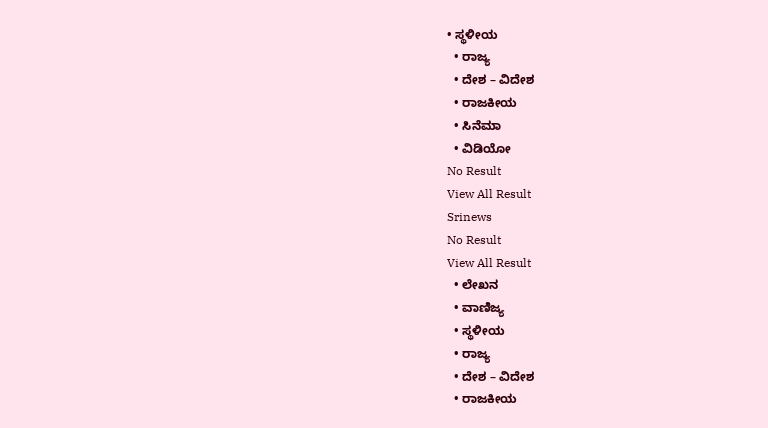• ಸ್ಥಳೀಯ
  • ರಾಜ್ಯ
  • ದೇಶ – ವಿದೇಶ
  • ರಾಜಕೀಯ
  • ಸಿನೆಮಾ
  • ವಿಡಿಯೋ
No Result
View All Result
Srinews
No Result
View All Result
  • ಲೇಖನ
  • ವಾಣಿಜ್ಯ
  • ಸ್ಥಳೀಯ
  • ರಾಜ್ಯ
  • ದೇಶ – ವಿದೇಶ
  • ರಾಜಕೀಯ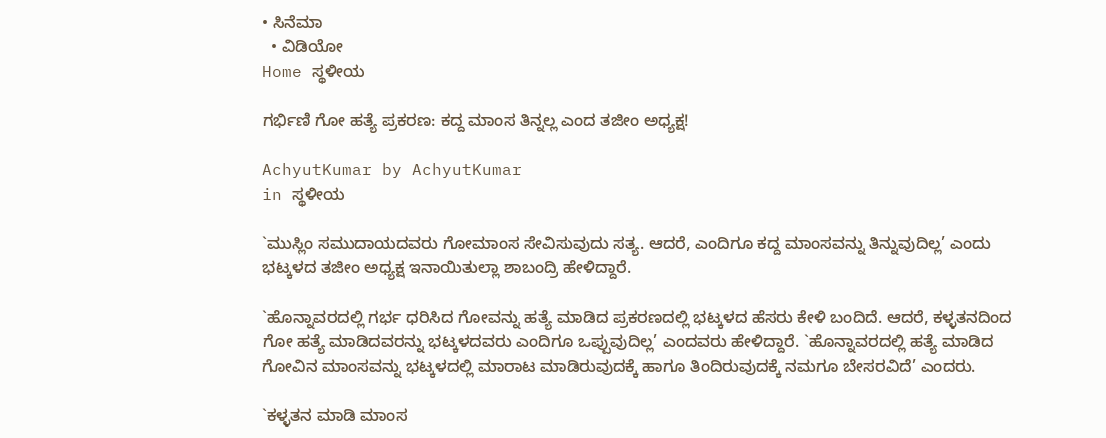• ಸಿನೆಮಾ
  • ವಿಡಿಯೋ
Home ಸ್ಥಳೀಯ

ಗರ್ಭಿಣಿ ಗೋ ಹತ್ಯೆ ಪ್ರಕರಣ: ಕದ್ದ ಮಾಂಸ ತಿನ್ನಲ್ಲ ಎಂದ ತಜೀಂ ಅಧ್ಯಕ್ಷ!

AchyutKumar by AchyutKumar
in ಸ್ಥಳೀಯ

`ಮುಸ್ಲಿಂ ಸಮುದಾಯದವರು ಗೋಮಾಂಸ ಸೇವಿಸುವುದು ಸತ್ಯ. ಆದರೆ, ಎಂದಿಗೂ ಕದ್ದ ಮಾಂಸವನ್ನು ತಿನ್ನುವುದಿಲ್ಲ’ ಎಂದು ಭಟ್ಕಳದ ತಜೀಂ ಅಧ್ಯಕ್ಷ ಇನಾಯಿತುಲ್ಲಾ ಶಾಬಂದ್ರಿ ಹೇಳಿದ್ದಾರೆ.

`ಹೊನ್ನಾವರದಲ್ಲಿ ಗರ್ಭ ಧರಿಸಿದ ಗೋವನ್ನು ಹತ್ಯೆ ಮಾಡಿದ ಪ್ರಕರಣದಲ್ಲಿ ಭಟ್ಕಳದ ಹೆಸರು ಕೇಳಿ ಬಂದಿದೆ. ಆದರೆ, ಕಳ್ಳತನದಿಂದ ಗೋ ಹತ್ಯೆ ಮಾಡಿದವರನ್ನು ಭಟ್ಕಳದವರು ಎಂದಿಗೂ ಒಪ್ಪುವುದಿಲ್ಲ’ ಎಂದವರು ಹೇಳಿದ್ದಾರೆ. `ಹೊನ್ನಾವರದಲ್ಲಿ ಹತ್ಯೆ ಮಾಡಿದ ಗೋವಿನ ಮಾಂಸವನ್ನು ಭಟ್ಕಳದಲ್ಲಿ ಮಾರಾಟ ಮಾಡಿರುವುದಕ್ಕೆ ಹಾಗೂ ತಿಂದಿರುವುದಕ್ಕೆ ನಮಗೂ ಬೇಸರವಿದೆ’ ಎಂದರು.

`ಕಳ್ಳತನ ಮಾಡಿ ಮಾಂಸ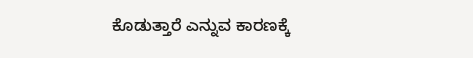ಕೊಡುತ್ತಾರೆ ಎನ್ನುವ ಕಾರಣಕ್ಕೆ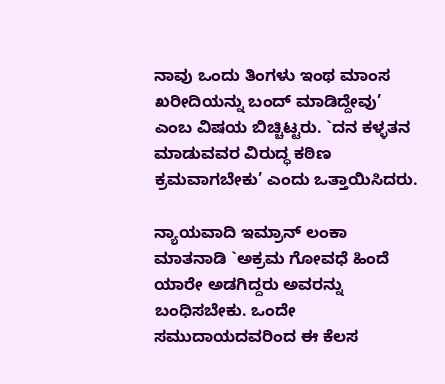ನಾವು ಒಂದು ತಿಂಗಳು ಇಂಥ ಮಾಂಸ ಖರೀದಿಯನ್ನು ಬಂದ್ ಮಾಡಿದ್ದೇವು’ ಎಂಬ ವಿಷಯ ಬಿಚ್ಚಿಟ್ಟರು. `ದನ ಕಳ್ಳತನ ಮಾಡುವವರ ವಿರುದ್ಧ ಕಠಿಣ ಕ್ರಮವಾಗಬೇಕು’ ಎಂದು ಒತ್ತಾಯಿಸಿದರು.

ನ್ಯಾಯವಾದಿ ಇಮ್ರಾನ್ ಲಂಕಾ ಮಾತನಾಡಿ `ಅಕ್ರಮ ಗೋವಧೆ ಹಿಂದೆ ಯಾರೇ ಅಡಗಿದ್ದರು ಅವರನ್ನು ಬಂಧಿಸಬೇಕು. ಒಂದೇ ಸಮುದಾಯದವರಿಂದ ಈ ಕೆಲಸ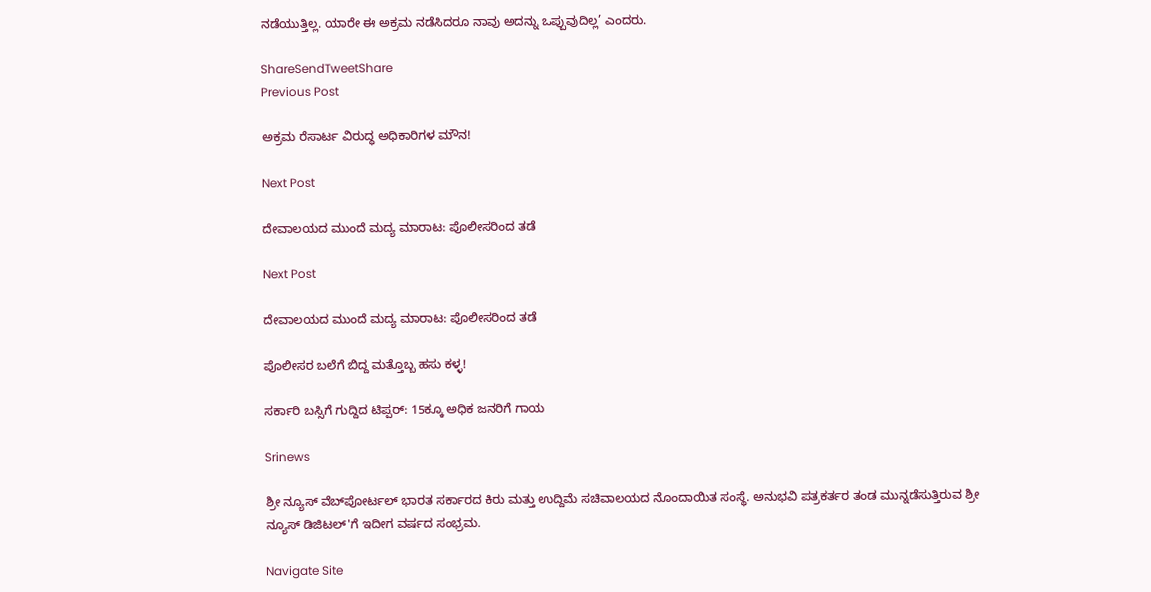ನಡೆಯುತ್ತಿಲ್ಲ. ಯಾರೇ ಈ ಅಕ್ರಮ ನಡೆಸಿದರೂ ನಾವು ಅದನ್ನು ಒಪ್ಪುವುದಿಲ್ಲ’ ಎಂದರು.

ShareSendTweetShare
Previous Post

ಅಕ್ರಮ ರೆಸಾರ್ಟ ವಿರುದ್ಧ ಅಧಿಕಾರಿಗಳ ಮೌನ!

Next Post

ದೇವಾಲಯದ ಮುಂದೆ ಮದ್ಯ ಮಾರಾಟ: ಪೊಲೀಸರಿಂದ ತಡೆ

Next Post

ದೇವಾಲಯದ ಮುಂದೆ ಮದ್ಯ ಮಾರಾಟ: ಪೊಲೀಸರಿಂದ ತಡೆ

ಪೊಲೀಸರ ಬಲೆಗೆ ಬಿದ್ದ ಮತ್ತೊಬ್ಬ ಹಸು ಕಳ್ಳ!

ಸರ್ಕಾರಿ ಬಸ್ಸಿಗೆ ಗುದ್ದಿದ ಟಿಪ್ಪರ್: 15ಕ್ಕೂ ಅಧಿಕ ಜನರಿಗೆ ಗಾಯ

Srinews

ಶ್ರೀ ನ್ಯೂಸ್ ವೆಬ್‌ಪೋರ್ಟಲ್ ಭಾರತ ಸರ್ಕಾರದ ಕಿರು ಮತ್ತು ಉದ್ದಿಮೆ ಸಚಿವಾಲಯದ ನೊಂದಾಯಿತ ಸಂಸ್ಥೆ. ಅನುಭವಿ ಪತ್ರಕರ್ತರ ತಂಡ ಮುನ್ನಡೆಸುತ್ತಿರುವ ಶ್ರೀ ನ್ಯೂಸ್ ಡಿಜಿಟಲ್'ಗೆ ಇದೀಗ ವರ್ಷದ ಸಂಭ್ರಮ.

Navigate Site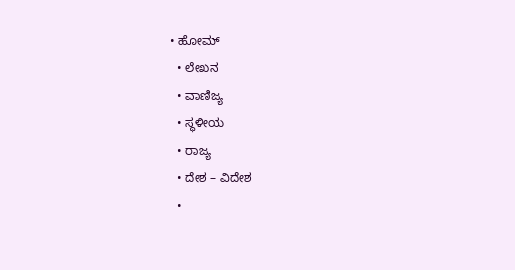• ಹೋಮ್
  • ಲೇಖನ
  • ವಾಣಿಜ್ಯ
  • ಸ್ಥಳೀಯ
  • ರಾಜ್ಯ
  • ದೇಶ – ವಿದೇಶ
  •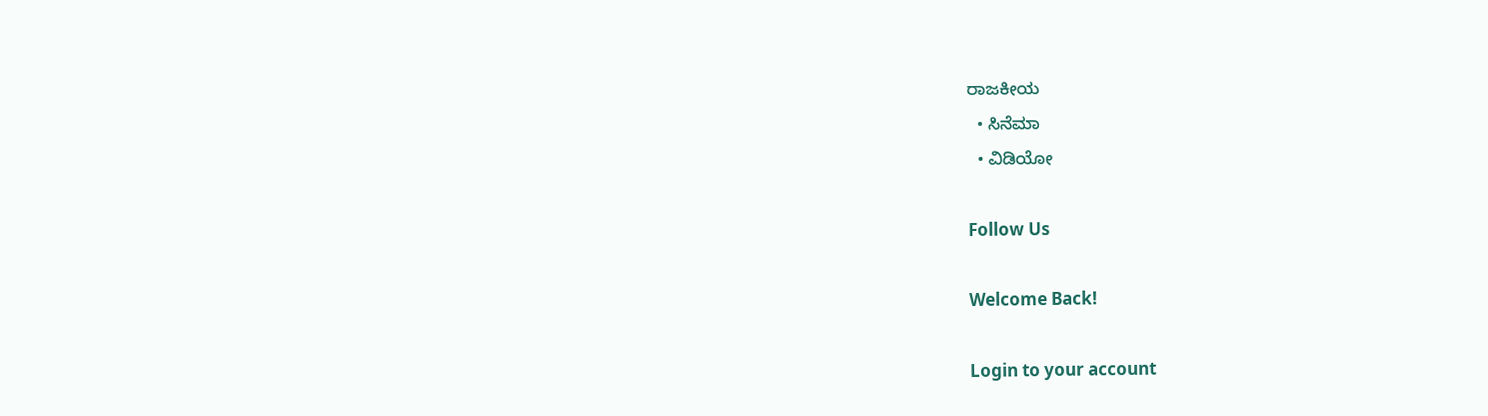ರಾಜಕೀಯ
  • ಸಿನೆಮಾ
  • ವಿಡಿಯೋ

Follow Us

Welcome Back!

Login to your account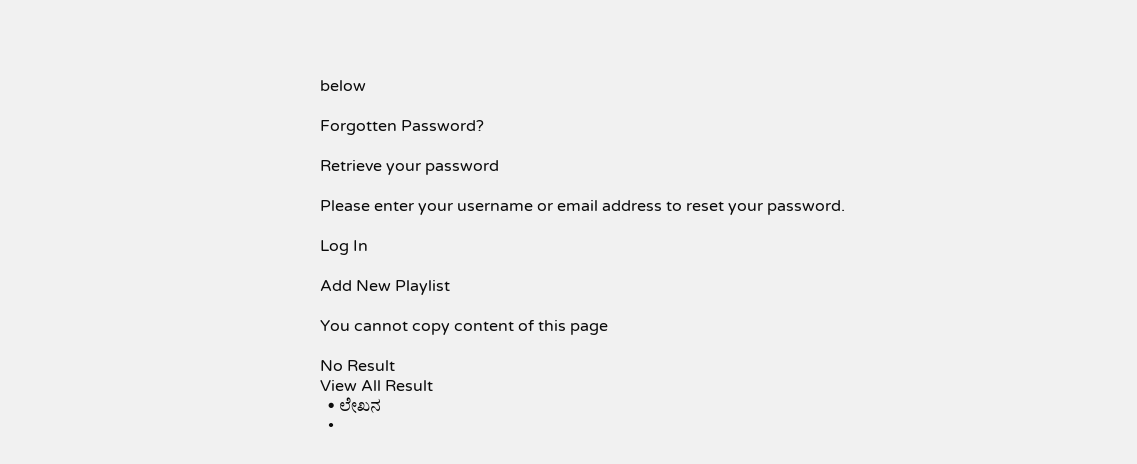below

Forgotten Password?

Retrieve your password

Please enter your username or email address to reset your password.

Log In

Add New Playlist

You cannot copy content of this page

No Result
View All Result
  • ಲೇಖನ
  •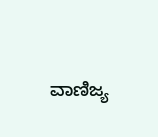ವಾಣಿಜ್ಯ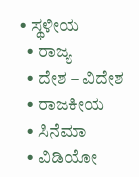• ಸ್ಥಳೀಯ
  • ರಾಜ್ಯ
  • ದೇಶ – ವಿದೇಶ
  • ರಾಜಕೀಯ
  • ಸಿನೆಮಾ
  • ವಿಡಿಯೋ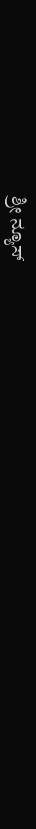ಶ್ರೀ ನ್ಯೂಸ್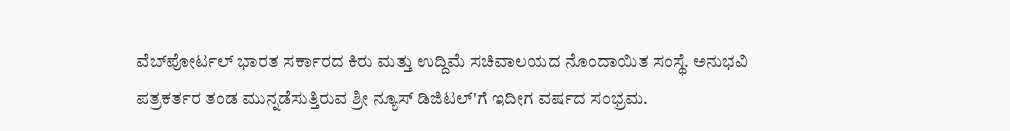ವೆಬ್‌ಪೋರ್ಟಲ್ ಭಾರತ ಸರ್ಕಾರದ ಕಿರು ಮತ್ತು ಉದ್ದಿಮೆ ಸಚಿವಾಲಯದ ನೊಂದಾಯಿತ ಸಂಸ್ಥೆ. ಅನುಭವಿ ಪತ್ರಕರ್ತರ ತಂಡ ಮುನ್ನಡೆಸುತ್ತಿರುವ ಶ್ರೀ ನ್ಯೂಸ್ ಡಿಜಿಟಲ್'ಗೆ ಇದೀಗ ವರ್ಷದ ಸಂಭ್ರಮ.